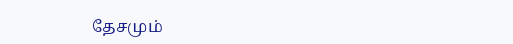தேசமும்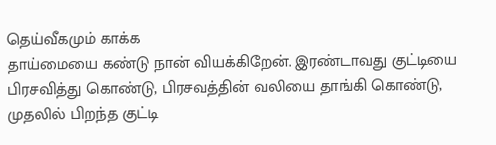தெய்வீகமும் காக்க
தாய்மையை கண்டு நான் வியக்கிறேன். இரண்டாவது குட்டியை பிரசவித்து கொண்டு, பிரசவத்தின் வலியை தாங்கி கொண்டு, முதலில் பிறந்த குட்டி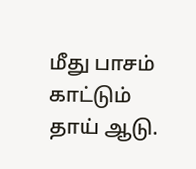மீது பாசம் காட்டும் தாய் ஆடு.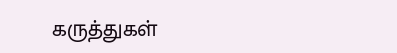கருத்துகள்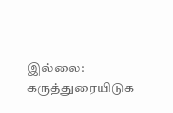இல்லை:
கருத்துரையிடுக